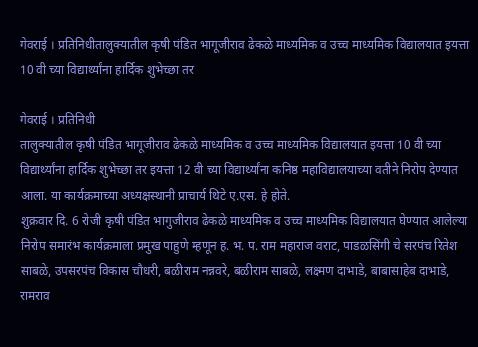गेवराई । प्रतिनिधीतालुक्यातील कृषी पंडित भागूजीराव ढेकळे माध्यमिक व उच्च माध्यमिक विद्यालयात इयत्ता 10 वी च्या विद्यार्थ्यांना हार्दिक शुभेच्छा तर

गेवराई । प्रतिनिधी
तालुक्यातील कृषी पंडित भागूजीराव ढेकळे माध्यमिक व उच्च माध्यमिक विद्यालयात इयत्ता 10 वी च्या विद्यार्थ्यांना हार्दिक शुभेच्छा तर इयत्ता 12 वी च्या विद्यार्थ्यांना कनिष्ठ महाविद्यालयाच्या वतीने निरोप देण्यात आला. या कार्यक्रमाच्या अध्यक्षस्थानी प्राचार्य थिटे ए.एस. हे होते.
शुक्रवार दि. 6 रोजी कृषी पंडित भागुजीराव ढेकळे माध्यमिक व उच्च माध्यमिक विद्यालयात घेण्यात आलेल्या निरोप समारंभ कार्यक्रमाला प्रमुख पाहुणे म्हणून ह. भ. प. राम महाराज वराट, पाडळसिंगी चे सरपंच रितेश साबळे, उपसरपंच विकास चौधरी, बळीराम नन्नवरे, बळीराम साबळे, लक्ष्मण दाभाडे, बाबासाहेब दाभाडे, रामराव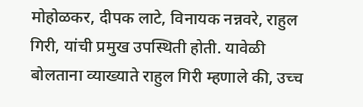मोहोळकर, दीपक लाटे, विनायक नन्नवरे, राहुल गिरी, यांची प्रमुख उपस्थिती होती. यावेळी बोलताना व्याख्याते राहुल गिरी म्हणाले की, उच्च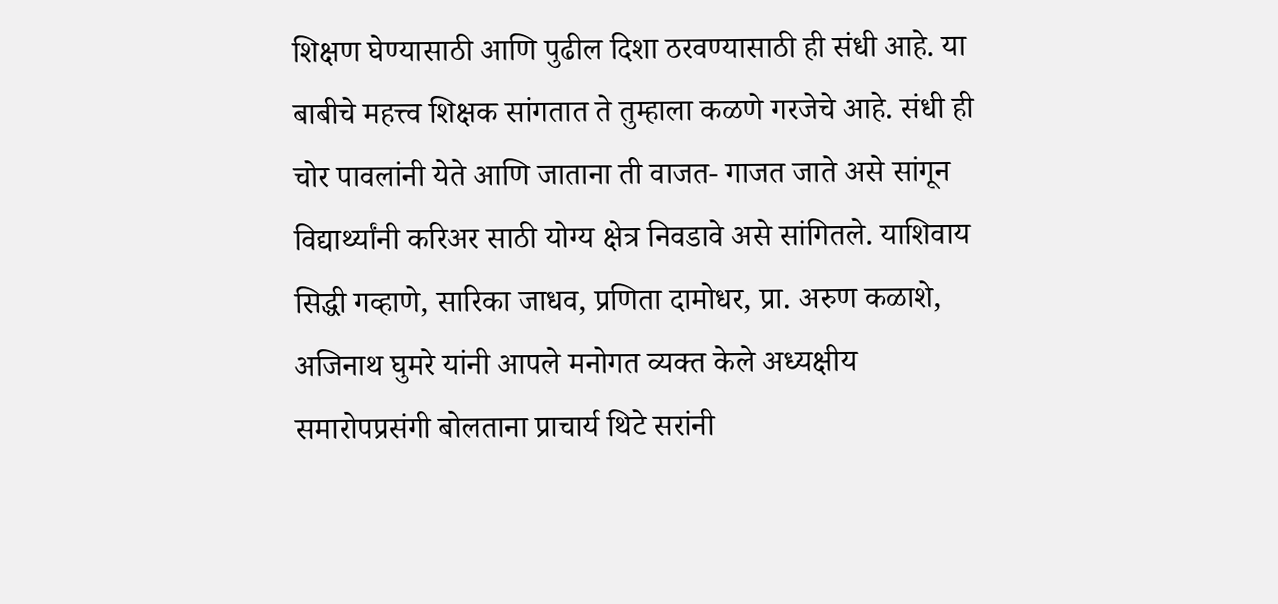शिक्षण घेण्यासाठी आणि पुढील दिशा ठरवण्यासाठी ही संधी आहे. या बाबीचे महत्त्व शिक्षक सांगतात ते तुम्हाला कळणे गरजेचे आहे. संधी ही चोर पावलांनी येते आणि जाताना ती वाजत- गाजत जाते असे सांगून विद्यार्थ्यांनी करिअर साठी योग्य क्षेत्र निवडावे असे सांगितले. याशिवाय सिद्धी गव्हाणे, सारिका जाधव, प्रणिता दामोधर, प्रा. अरुण कळाशे, अजिनाथ घुमरे यांनी आपले मनोगत व्यक्त केले अध्यक्षीय समारोपप्रसंगी बोलताना प्राचार्य थिटे सरांनी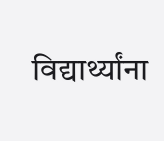विद्यार्थ्यांना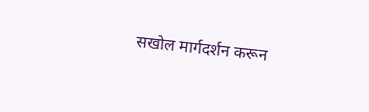सखोल मार्गदर्शन करून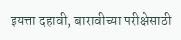इयत्ता दहावी, बारावीच्या परीक्षेसाठी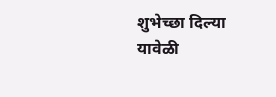शुभेच्छा दिल्या यावेळी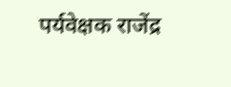पर्यवेक्षक राजेंद्र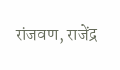रांजवण, राजेंद्र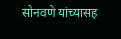सोनवणे यांच्यासह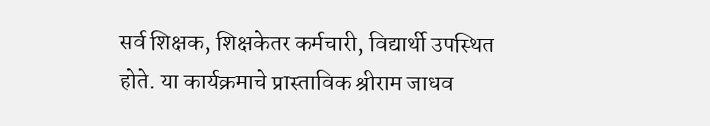सर्व शिक्षक, शिक्षकेतर कर्मचारी, विद्यार्थी उपस्थित होते. या कार्यक्रमाचे प्रास्ताविक श्रीराम जाधव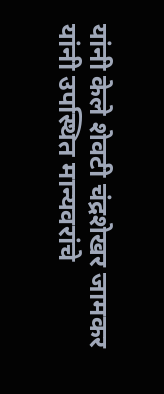यांनी केले शेवटी चंद्रशेखर जामकर यांनी उपस्थित मान्यवरांचे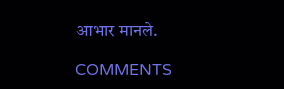आभार मानले.

COMMENTS